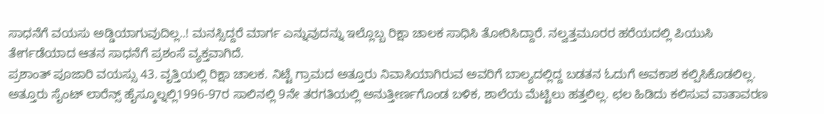ಸಾಧನೆಗೆ ವಯಸು ಅಡ್ಡಿಯಾಗುವುದಿಲ್ಲ..! ಮನಸ್ಸಿದ್ದರೆ ಮಾರ್ಗ ಎನ್ನುವುದನ್ನು ಇಲ್ಲೊಬ್ಬ ರಿಕ್ಷಾ ಚಾಲಕ ಸಾಧಿಸಿ ತೋರಿಸಿದ್ದಾರೆ. ನಲ್ವತ್ತಮೂರರ ಹರೆಯದಲ್ಲಿ ಪಿಯುಸಿ ತೇರ್ಗಡೆಯಾದ ಆತನ ಸಾಧನೆಗೆ ಪ್ರಶಂಸೆ ವ್ಯಕ್ತವಾಗಿದೆ.
ಪ್ರಶಾಂತ್ ಪೂಜಾರಿ ವಯಸ್ಸು 43. ವೃತ್ತಿಯಲ್ಲಿ ರಿಕ್ಷಾ ಚಾಲಕ. ನಿಟ್ಟೆ ಗ್ರಾಮದ ಅತ್ತೂರು ನಿವಾಸಿಯಾಗಿರುವ ಅವರಿಗೆ ಬಾಲ್ಯದಲ್ಲಿದ್ದ ಬಡತನ ಓದುಗೆ ಅವಕಾಶ ಕಲ್ಪಿಸಿಕೊಡಲಿಲ್ಲ. ಅತ್ತೂರು ಸೈಂಟ್ ಲಾರೆನ್ಸ್ ಹೈಸ್ಕೂಲ್ನಲ್ಲಿ1996-97ರ ಸಾಲಿನಲ್ಲಿ 9ನೇ ತರಗತಿಯಲ್ಲಿ ಅನುತ್ತೀರ್ಣಗೊಂಡ ಬಳಿಕ, ಶಾಲೆಯ ಮೆಟ್ಟಿಲು ಹತ್ತಲಿಲ್ಲ. ಛಲ ಹಿಡಿದು ಕಲಿಸುವ ವಾತಾವರಣ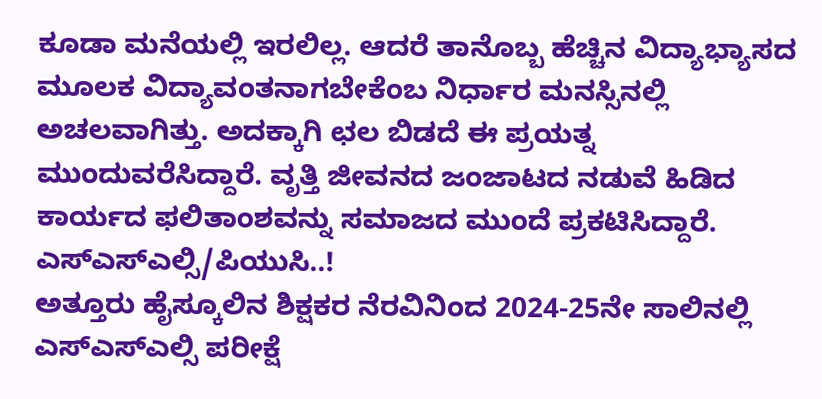ಕೂಡಾ ಮನೆಯಲ್ಲಿ ಇರಲಿಲ್ಲ. ಆದರೆ ತಾನೊಬ್ಬ ಹೆಚ್ಚಿನ ವಿದ್ಯಾಭ್ಯಾಸದ ಮೂಲಕ ವಿದ್ಯಾವಂತನಾಗಬೇಕೆಂಬ ನಿರ್ಧಾರ ಮನಸ್ಸಿನಲ್ಲಿ ಅಚಲವಾಗಿತ್ತು. ಅದಕ್ಕಾಗಿ ಛಲ ಬಿಡದೆ ಈ ಪ್ರಯತ್ನ ಮುಂದುವರೆಸಿದ್ದಾರೆ. ವೃತ್ತಿ ಜೀವನದ ಜಂಜಾಟದ ನಡುವೆ ಹಿಡಿದ ಕಾರ್ಯದ ಫಲಿತಾಂಶವನ್ನು ಸಮಾಜದ ಮುಂದೆ ಪ್ರಕಟಿಸಿದ್ದಾರೆ.
ಎಸ್ಎಸ್ಎಲ್ಸಿ/ಪಿಯುಸಿ..!
ಅತ್ತೂರು ಹೈಸ್ಕೂಲಿನ ಶಿಕ್ಷಕರ ನೆರವಿನಿಂದ 2024-25ನೇ ಸಾಲಿನಲ್ಲಿ ಎಸ್ಎಸ್ಎಲ್ಸಿ ಪರೀಕ್ಷೆ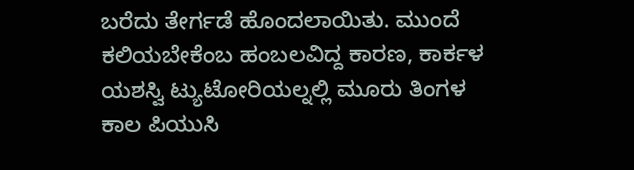ಬರೆದು ತೇರ್ಗಡೆ ಹೊಂದಲಾಯಿತು. ಮುಂದೆ ಕಲಿಯಬೇಕೆಂಬ ಹಂಬಲವಿದ್ದ ಕಾರಣ, ಕಾರ್ಕಳ ಯಶಸ್ವಿ ಟ್ಯುಟೋರಿಯಲ್ನಲ್ಲಿ ಮೂರು ತಿಂಗಳ ಕಾಲ ಪಿಯುಸಿ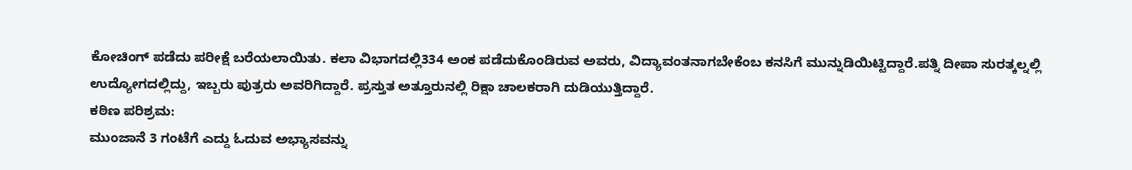ಕೋಚಿಂಗ್ ಪಡೆದು ಪರೀಕ್ಷೆ ಬರೆಯಲಾಯಿತು. ಕಲಾ ವಿಭಾಗದಲ್ಲಿ334 ಅಂಕ ಪಡೆದುಕೊಂಡಿರುವ ಅವರು, ವಿದ್ಯಾವಂತನಾಗಬೇಕೆಂಬ ಕನಸಿಗೆ ಮುನ್ನುಡಿಯಿಟ್ಟಿದ್ದಾರೆ.ಪತ್ನಿ ದೀಪಾ ಸುರತ್ಕಲ್ನಲ್ಲಿ ಉದ್ಯೋಗದಲ್ಲಿದ್ದು, ಇಬ್ಬರು ಪುತ್ರರು ಅವರಿಗಿದ್ದಾರೆ. ಪ್ರಸ್ತುತ ಅತ್ತೂರುನಲ್ಲಿ ರಿಕ್ಷಾ ಚಾಲಕರಾಗಿ ದುಡಿಯುತ್ತಿದ್ದಾರೆ.
ಕಠಿಣ ಪರಿಶ್ರಮ:
ಮುಂಜಾನೆ 3 ಗಂಟೆಗೆ ಎದ್ದು ಓದುವ ಅಭ್ಯಾಸವನ್ನು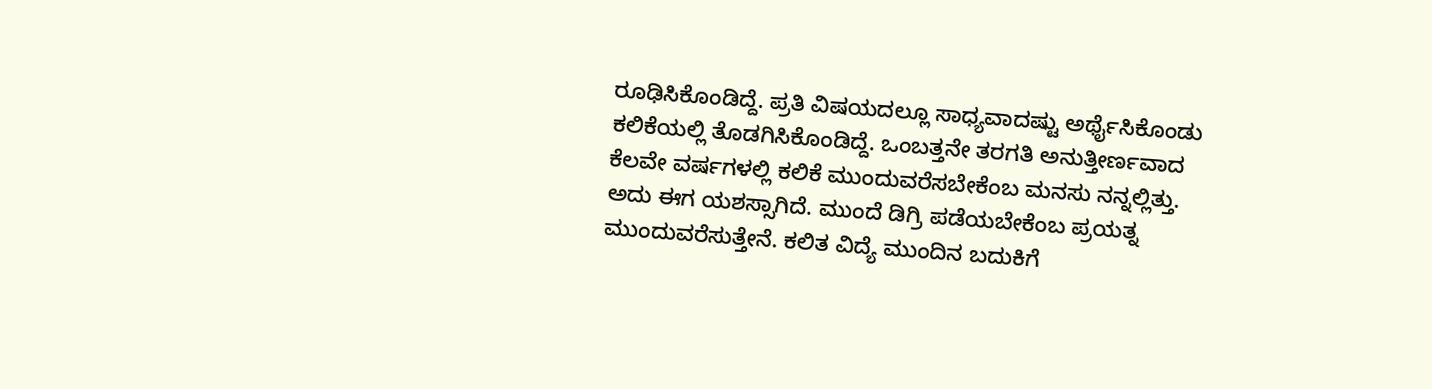ರೂಢಿಸಿಕೊಂಡಿದ್ದೆ. ಪ್ರತಿ ವಿಷಯದಲ್ಲೂ ಸಾಧ್ಯವಾದಷ್ಟು ಅರ್ಥೈಸಿಕೊಂಡು ಕಲಿಕೆಯಲ್ಲಿ ತೊಡಗಿಸಿಕೊಂಡಿದ್ದೆ. ಒಂಬತ್ತನೇ ತರಗತಿ ಅನುತ್ತೀರ್ಣವಾದ ಕೆಲವೇ ವರ್ಷಗಳಲ್ಲಿ ಕಲಿಕೆ ಮುಂದುವರೆಸಬೇಕೆಂಬ ಮನಸು ನನ್ನಲ್ಲಿತ್ತು. ಅದು ಈಗ ಯಶಸ್ಸಾಗಿದೆ. ಮುಂದೆ ಡಿಗ್ರಿ ಪಡೆಯಬೇಕೆಂಬ ಪ್ರಯತ್ನ ಮುಂದುವರೆಸುತ್ತೇನೆ. ಕಲಿತ ವಿದ್ಯೆ ಮುಂದಿನ ಬದುಕಿಗೆ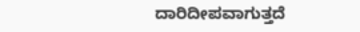ದಾರಿದೀಪವಾಗುತ್ತದೆ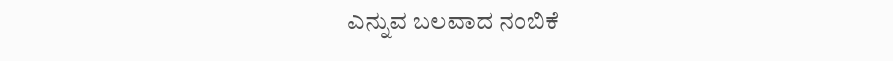ಎನ್ನುವ ಬಲವಾದ ನಂಬಿಕೆ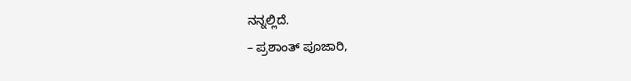ನನ್ನಲ್ಲಿದೆ.
– ಪ್ರಶಾಂತ್ ಪೂಜಾರಿ,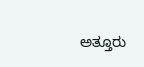ಅತ್ತೂರು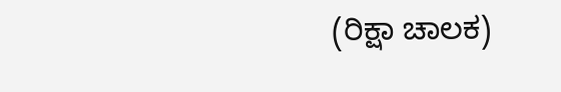(ರಿಕ್ಷಾ ಚಾಲಕ)